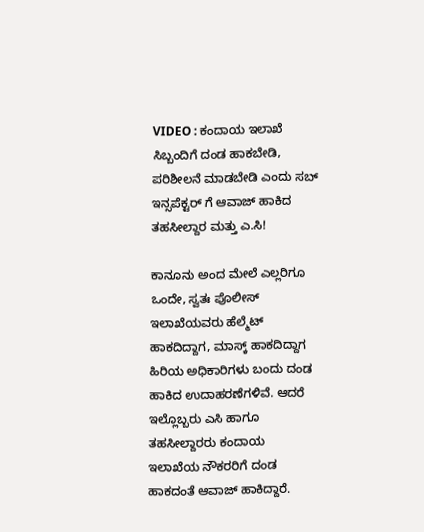VIDEO : ಕಂದಾಯ ಇಲಾಖೆ ಸಿಬ್ಬಂದಿಗೆ ದಂಡ ಹಾಕಬೇಡಿ, ಪರಿಶೀಲನೆ ಮಾಡಬೇಡಿ ಎಂದು ಸಬ್ ಇನ್ಸಪೆಕ್ಟರ್ ಗೆ ಆವಾಜ್ ಹಾಕಿದ ತಹಸೀಲ್ದಾರ ಮತ್ತು ಎ.ಸಿ!

ಕಾನೂನು ಅಂದ ಮೇಲೆ ಎಲ್ಲರಿಗೂ ಒಂದೇ, ಸ್ವತಃ ಪೊಲೀಸ್ ಇಲಾಖೆಯವರು ಹೆಲ್ಮೆಟ್ ಹಾಕದಿದ್ದಾಗ, ಮಾಸ್ಕ್ ಹಾಕದಿದ್ದಾಗ ಹಿರಿಯ ಅಧಿಕಾರಿಗಳು ಬಂದು ದಂಡ ಹಾಕಿದ ಉದಾಹರಣೆಗಳಿವೆ. ಆದರೆ ಇಲ್ಲೊಬ್ಬರು ಎಸಿ ಹಾಗೂ ತಹಸೀಲ್ದಾರರು ಕಂದಾಯ ಇಲಾಖೆಯ ನೌಕರರಿಗೆ ದಂಡ ಹಾಕದಂತೆ ಆವಾಜ್ ಹಾಕಿದ್ದಾರೆ.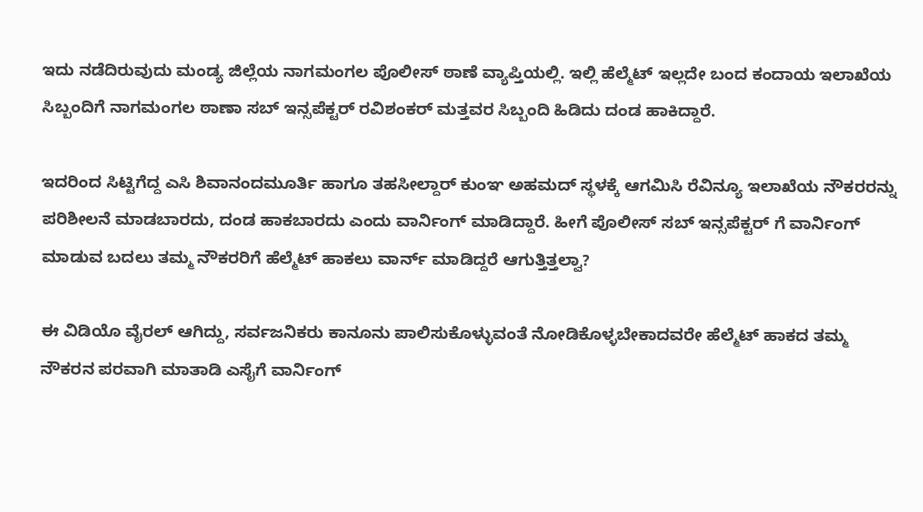ಇದು ನಡೆದಿರುವುದು ಮಂಡ್ಯ ಜಿಲ್ಲೆಯ ನಾಗಮಂಗಲ ಪೊಲೀಸ್ ಠಾಣೆ ವ್ಯಾಪ್ತಿಯಲ್ಲಿ. ಇಲ್ಲಿ ಹೆಲ್ಮೆಟ್ ಇಲ್ಲದೇ ಬಂದ ಕಂದಾಯ ಇಲಾಖೆಯ ಸಿಬ್ಬಂದಿಗೆ ನಾಗಮಂಗಲ ಠಾಣಾ ಸಬ್ ಇನ್ಸಪೆಕ್ಟರ್ ರವಿಶಂಕರ್ ಮತ್ತವರ ಸಿಬ್ಬಂದಿ ಹಿಡಿದು ದಂಡ ಹಾಕಿದ್ದಾರೆ.

ಇದರಿಂದ ಸಿಟ್ಟಿಗೆದ್ದ ಎಸಿ ಶಿವಾನಂದಮೂರ್ತಿ ಹಾಗೂ ತಹಸೀಲ್ದಾರ್ ಕುಂಞ ಅಹಮದ್ ಸ್ಥಳಕ್ಕೆ ಆಗಮಿಸಿ ರೆವಿನ್ಯೂ ಇಲಾಖೆಯ ನೌಕರರನ್ನು ಪರಿಶೀಲನೆ ಮಾಡಬಾರದು, ದಂಡ ಹಾಕಬಾರದು ಎಂದು ವಾರ್ನಿಂಗ್ ಮಾಡಿದ್ದಾರೆ. ಹೀಗೆ ಪೊಲೀಸ್ ಸಬ್ ಇನ್ಸಪೆಕ್ಟರ್ ಗೆ ವಾರ್ನಿಂಗ್ ಮಾಡುವ ಬದಲು ತಮ್ಮ ನೌಕರರಿಗೆ ಹೆಲ್ಮೆಟ್ ಹಾಕಲು ವಾರ್ನ್ ಮಾಡಿದ್ದರೆ ಆಗುತ್ತಿತ್ತಲ್ವಾ?

ಈ ವಿಡಿಯೊ ವೈರಲ್ ಆಗಿದ್ದು, ಸರ್ವಜನಿಕರು ಕಾನೂನು ಪಾಲಿಸುಕೊಳ್ಳುವಂತೆ ನೋಡಿಕೊಳ್ಳಬೇಕಾದವರೇ ಹೆಲ್ಮೆಟ್ ಹಾಕದ ತಮ್ಮ ನೌಕರನ ಪರವಾಗಿ ಮಾತಾಡಿ ಎಸೈಗೆ ವಾರ್ನಿಂಗ್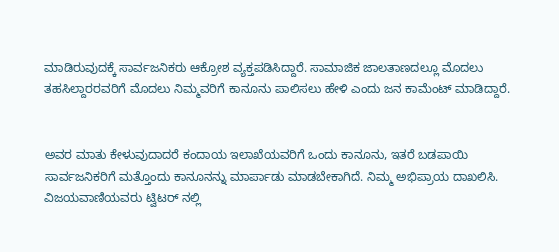ಮಾಡಿರುವುದಕ್ಕೆ ಸಾರ್ವಜನಿಕರು ಆಕ್ರೋಶ ವ್ಯಕ್ತಪಡಿಸಿದ್ದಾರೆ. ಸಾಮಾಜಿಕ ಜಾಲತಾಣದಲ್ಲೂ ಮೊದಲು ತಹಸಿಲ್ದಾರರವರಿಗೆ ಮೊದಲು ನಿಮ್ಮವರಿಗೆ ಕಾನೂನು ಪಾಲಿಸಲು ಹೇಳಿ ಎಂದು ಜನ ಕಾಮೆಂಟ್ ಮಾಡಿದ್ದಾರೆ.


ಅವರ ಮಾತು ಕೇಳುವುದಾದರೆ ಕಂದಾಯ ಇಲಾಖೆಯವರಿಗೆ ಒಂದು ಕಾನೂನು, ಇತರೆ ಬಡಪಾಯಿ ಸಾರ್ವಜನಿಕರಿಗೆ ಮತ್ತೊಂದು ಕಾನೂನನ್ನು ಮಾರ್ಪಾಡು ಮಾಡಬೇಕಾಗಿದೆ‌. ನಿಮ್ಮ ಅಭಿಪ್ರಾಯ ದಾಖಲಿಸಿ. ವಿಜಯವಾಣಿಯವರು ಟ್ವಿಟರ್ ನಲ್ಲಿ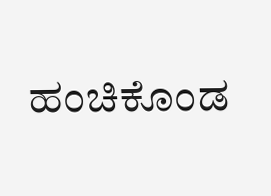ಹಂಚಿಕೊಂಡ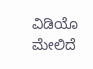ವಿಡಿಯೊ ಮೇಲಿದೆ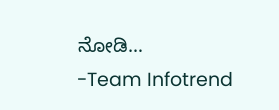ನೋಡಿ…
-Team Infotrend